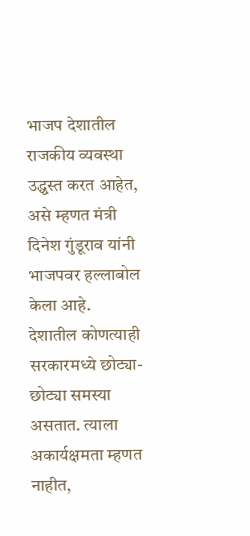भाजप देशातील राजकीय व्यवस्था उद्ध्वस्त करत आहेत, असे म्हणत मंत्री दिनेश गुंडूराव यांनी भाजपवर हल्लाबोल केला आहे.
देशातील कोणत्याही सरकारमध्ये छोट्या-छोट्या समस्या असतात. त्याला अकार्यक्षमता म्हणत नाहीत,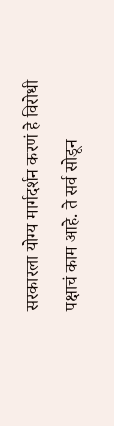सरकारला योग्य मार्गदर्शन करणं हे विरोधी पक्षाचं काम आहे. ते सर्व सोडून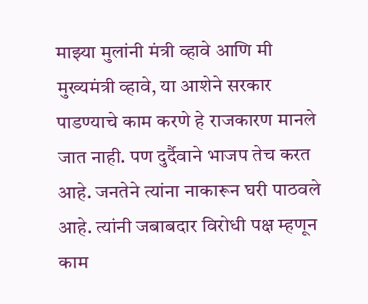माझ्या मुलांनी मंत्री व्हावे आणि मी मुख्यमंत्री व्हावे, या आशेने सरकार पाडण्याचे काम करणे हे राजकारण मानले जात नाही. पण दुर्दैवाने भाजप तेच करत आहे. जनतेने त्यांना नाकारून घरी पाठवले आहे. त्यांनी जबाबदार विरोधी पक्ष म्हणून काम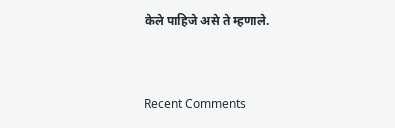केले पाहिजे असे ते म्हणाले.


Recent Comments